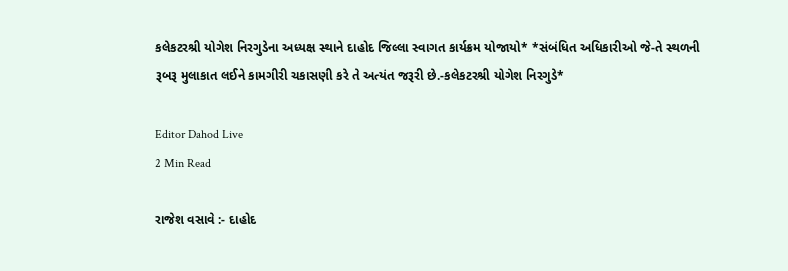કલેકટરશ્રી યોગેશ નિરગુડેના અધ્યક્ષ સ્થાને દાહોદ જિલ્લા સ્વાગત કાર્યક્રમ યોજાયો* *સંબંધિત અધિકારીઓ જે-તે સ્થળની રૂબરૂ મુલાકાત લઈને કામગીરી ચકાસણી કરે તે અત્યંત જરૂરી છે.-કલેકટરશ્રી યોગેશ નિરગુડે*

Editor Dahod Live
2 Min Read

રાજેશ વસાવે :- દાહોદ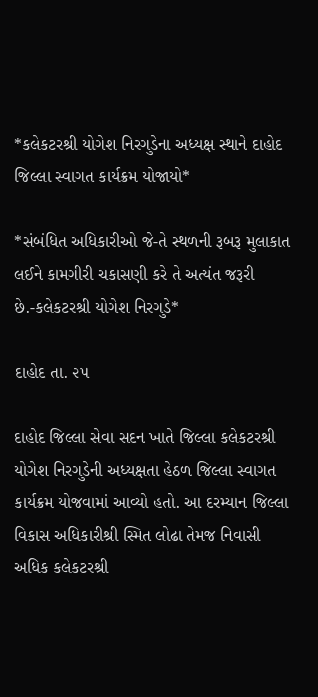*કલેકટરશ્રી યોગેશ નિરગુડેના અધ્યક્ષ સ્થાને દાહોદ જિલ્લા સ્વાગત કાર્યક્રમ યોજાયો*

*સંબંધિત અધિકારીઓ જે-તે સ્થળની રૂબરૂ મુલાકાત લઈને કામગીરી ચકાસણી કરે તે અત્યંત જરૂરી છે.-કલેકટરશ્રી યોગેશ નિરગુડે*

દાહોદ તા. ૨૫

દાહોદ જિલ્લા સેવા સદન ખાતે જિલ્લા કલેકટરશ્રી યોગેશ નિરગુડેની અધ્યક્ષતા હેઠળ જિલ્લા સ્વાગત કાર્યક્રમ યોજવામાં આવ્યો હતો. આ દરમ્યાન જિલ્લા વિકાસ અધિકારીશ્રી સ્મિત લોઢા તેમજ નિવાસી અધિક કલેકટરશ્રી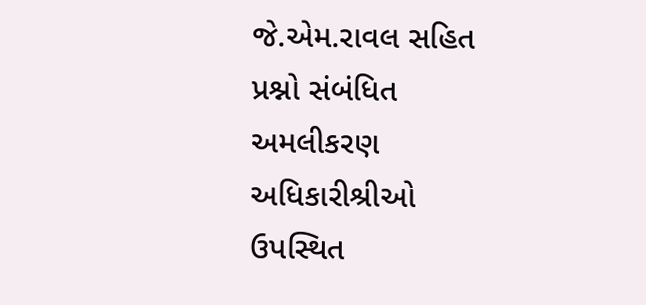જે.એમ.રાવલ સહિત પ્રશ્નો સંબંધિત અમલીકરણ અધિકારીશ્રીઓ ઉપસ્થિત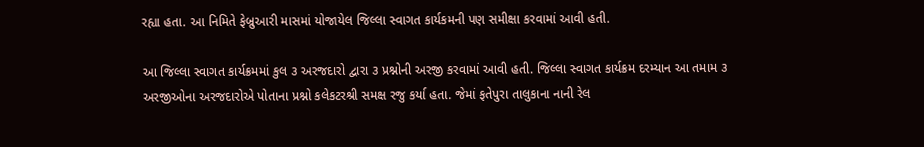રહ્યા હતા. આ નિમિતે ફેબ્રુઆરી માસમાં યોજાયેલ જિલ્લા સ્વાગત કાર્યકમની પણ સમીક્ષા કરવામાં આવી હતી.

આ જિલ્લા સ્વાગત કાર્યક્રમમાં કુલ ૩ અરજદારો દ્વારા ૩ પ્રશ્નોની અરજી કરવામાં આવી હતી. જિલ્લા સ્વાગત કાર્યક્રમ દરમ્યાન આ તમામ ૩ અરજીઓના અરજદારોએ પોતાના પ્રશ્નો કલેકટરશ્રી સમક્ષ રજુ કર્યા હતા. જેમાં ફતેપુરા તાલુકાના નાની રેલ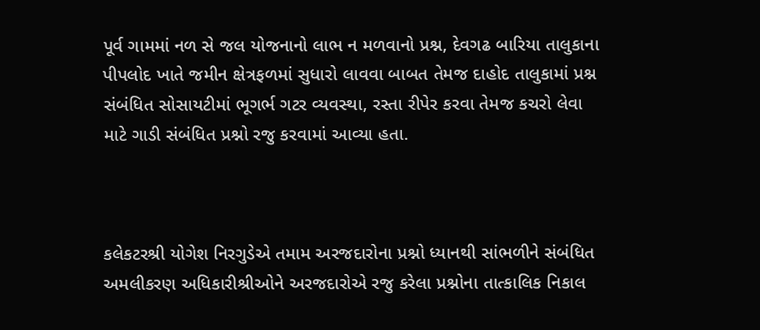પૂર્વ ગામમાં નળ સે જલ યોજનાનો લાભ ન મળવાનો પ્રશ્ન, દેવગઢ બારિયા તાલુકાના પીપલોદ ખાતે જમીન ક્ષેત્રફળમાં સુધારો લાવવા બાબત તેમજ દાહોદ તાલુકામાં પ્રશ્ન સંબંધિત સોસાયટીમાં ભૂગર્ભ ગટર વ્યવસ્થા, રસ્તા રીપેર કરવા તેમજ કચરો લેવા માટે ગાડી સંબંધિત પ્રશ્નો રજુ કરવામાં આવ્યા હતા.



કલેકટરશ્રી યોગેશ નિરગુડેએ તમામ અરજદારોના પ્રશ્નો ધ્યાનથી સાંભળીને સંબંધિત અમલીકરણ અધિકારીશ્રીઓને અરજદારોએ રજુ કરેલા પ્રશ્નોના તાત્કાલિક નિકાલ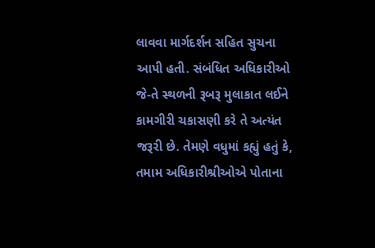લાવવા માર્ગદર્શન સહિત સુચના આપી હતી. સંબંધિત અધિકારીઓ જે-તે સ્થળની રૂબરૂ મુલાકાત લઈને કામગીરી ચકાસણી કરે તે અત્યંત જરૂરી છે. તેમણે વધુમાં કહ્યું હતું કે, તમામ અધિકારીશ્રીઓએ પોતાના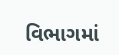વિભાગમાં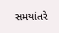સમયાંતરે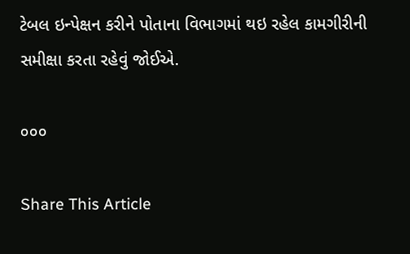ટેબલ ઇન્પેક્ષન કરીને પોતાના વિભાગમાં થઇ રહેલ કામગીરીની સમીક્ષા કરતા રહેવું જોઈએ.

૦૦૦

Share This Article